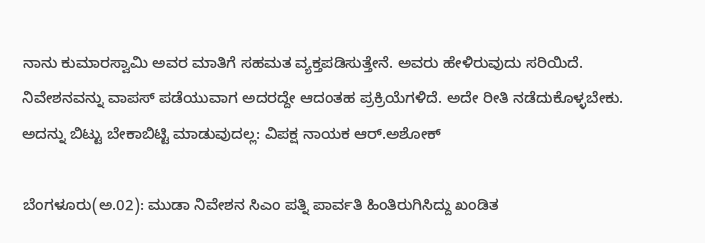ನಾನು ಕುಮಾರಸ್ವಾಮಿ ಅವರ ಮಾತಿಗೆ ಸಹಮತ ವ್ಯಕ್ತಪಡಿಸುತ್ತೇನೆ. ಅವರು ಹೇಳಿರುವುದು ಸರಿಯಿದೆ. ನಿವೇಶನವನ್ನು ವಾಪಸ್ ಪಡೆಯುವಾಗ ಅದರದ್ದೇ ಆದಂತಹ ಪ್ರಕ್ರಿಯೆಗಳಿದೆ. ಅದೇ ರೀತಿ ನಡೆದುಕೊಳ್ಳಬೇಕು. ಅದನ್ನು ಬಿಟ್ಟು ಬೇಕಾಬಿಟ್ಟಿ ಮಾಡುವುದಲ್ಲ: ವಿಪಕ್ಷ ನಾಯಕ ಆರ್.ಅಶೋಕ್

ಬೆಂಗಳೂರು(ಅ.02): ಮುಡಾ ನಿವೇಶನ ಸಿಎಂ ಪತ್ನಿ ಪಾರ್ವತಿ ಹಿಂತಿರುಗಿಸಿದ್ದು ಖಂಡಿತ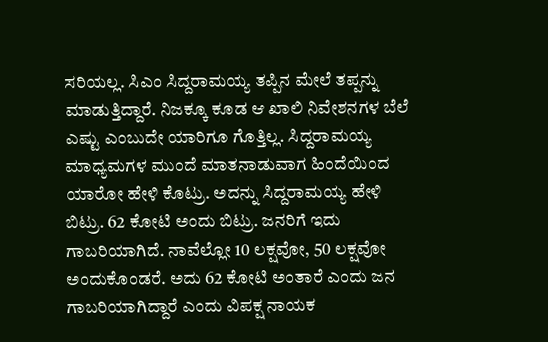ಸರಿಯಲ್ಲ. ಸಿಎಂ ಸಿದ್ದರಾಮಯ್ಯ ತಪ್ಪಿನ ಮೇಲೆ ತಪ್ಪನ್ನು ಮಾಡುತ್ತಿದ್ದಾರೆ. ನಿಜಕ್ಕೂ ಕೂಡ ಆ ಖಾಲಿ ನಿವೇಶನಗಳ ಬೆಲೆ ಎಷ್ಟು ಎಂಬುದೇ ಯಾರಿಗೂ ಗೊತ್ತಿಲ್ಲ. ಸಿದ್ದರಾಮಯ್ಯ ಮಾಧ್ಯಮಗಳ ಮುಂದೆ ಮಾತನಾಡುವಾಗ ಹಿಂದೆಯಿಂದ ಯಾರೋ ಹೇಳಿ ಕೊಟ್ರು. ಅದನ್ನು ಸಿದ್ದರಾಮಯ್ಯ ಹೇಳಿ ಬಿಟ್ರು. 62 ಕೋಟಿ ಅಂದು ಬಿಟ್ರು. ಜನರಿಗೆ ಇದು ಗಾಬರಿಯಾಗಿದೆ. ನಾವೆಲ್ಲೋ 10 ಲಕ್ಷವೋ, 50 ಲಕ್ಷವೋ ಅಂದುಕೊಂಡರೆ. ಅದು 62 ಕೋಟಿ ಅಂತಾರೆ ಎಂದು ಜನ ಗಾಬರಿಯಾಗಿದ್ದಾರೆ ಎಂದು ವಿಪಕ್ಷ ನಾಯಕ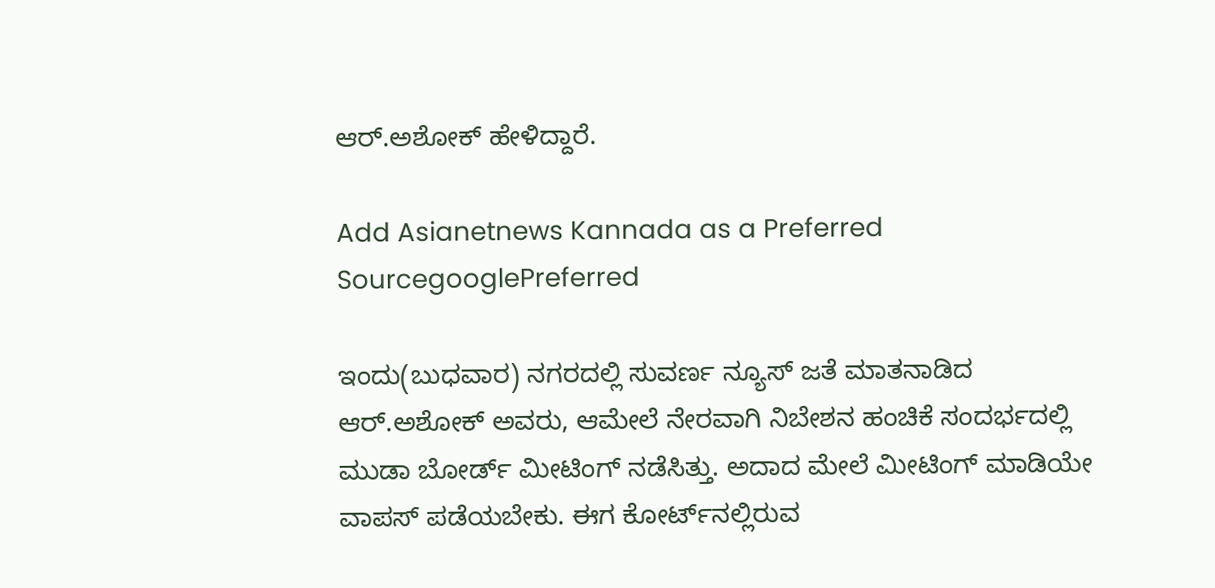ಆರ್.ಅಶೋಕ್ ಹೇಳಿದ್ದಾರೆ.

Add Asianetnews Kannada as a Preferred SourcegooglePreferred

ಇಂದು(ಬುಧವಾರ) ನಗರದಲ್ಲಿ ಸುವರ್ಣ ನ್ಯೂಸ್‌ ಜತೆ ಮಾತನಾಡಿದ ಆರ್.ಅಶೋಕ್ ಅವರು, ಆಮೇಲೆ ನೇರವಾಗಿ ನಿಬೇಶನ ಹಂಚಿಕೆ ಸಂದರ್ಭದಲ್ಲಿ ಮುಡಾ ಬೋರ್ಡ್ ಮೀಟಿಂಗ್ ನಡೆಸಿತ್ತು. ಅದಾದ ಮೇಲೆ ಮೀಟಿಂಗ್ ಮಾಡಿಯೇ ವಾಪಸ್ ಪಡೆಯಬೇಕು. ಈಗ ಕೋರ್ಟ್‌ನಲ್ಲಿರುವ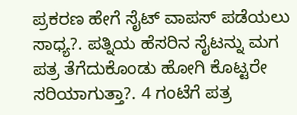ಪ್ರಕರಣ ಹೇಗೆ ಸೈಟ್ ವಾಪಸ್ ಪಡೆಯಲು ಸಾಧ್ಯ?. ಪತ್ನಿಯ ಹೆಸರಿನ ಸೈಟನ್ನು ಮಗ ಪತ್ರ ತೆಗೆದುಕೊಂಡು ಹೋಗಿ ಕೊಟ್ಟರೇ ಸರಿಯಾಗುತ್ತಾ?. 4 ಗಂಟೆಗೆ ಪತ್ರ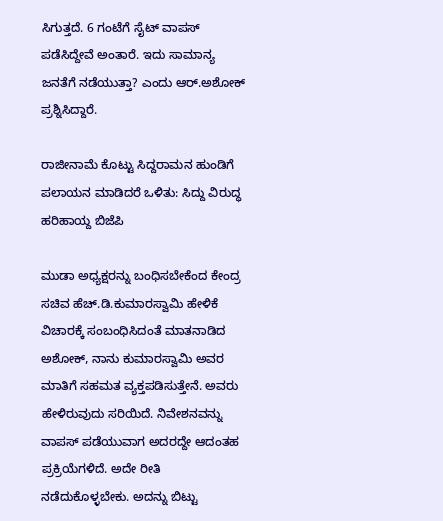ಸಿಗುತ್ತದೆ. 6 ಗಂಟೆಗೆ ಸೈಟ್ ವಾಪಸ್ ಪಡೆಸಿದ್ದೇವೆ ಅಂತಾರೆ. ಇದು ಸಾಮಾನ್ಯ ಜನತೆಗೆ ನಡೆಯುತ್ತಾ? ಎಂದು ಆರ್.ಅಶೋಕ್ ಪ್ರಶ್ನಿಸಿದ್ದಾರೆ.

ರಾಜೀನಾಮೆ ಕೊಟ್ಟು ಸಿದ್ದರಾಮನ ಹುಂಡಿಗೆ ಪಲಾಯನ ಮಾಡಿದರೆ ಒಳಿತು: ಸಿದ್ದು ವಿರುದ್ಧ ಹರಿಹಾಯ್ದ ಬಿಜೆಪಿ

ಮುಡಾ ಅಧ್ಯಕ್ಷರನ್ನು ಬಂಧಿಸಬೇಕೆಂದ ಕೇಂದ್ರ ಸಚಿವ ಹೆಚ್.ಡಿ.ಕುಮಾರಸ್ವಾಮಿ ಹೇಳಿಕೆ ವಿಚಾರಕ್ಕೆ ಸಂಬಂಧಿಸಿದಂತೆ ಮಾತನಾಡಿದ ಅಶೋಕ್‌, ನಾನು ಕುಮಾರಸ್ವಾಮಿ ಅವರ ಮಾತಿಗೆ ಸಹಮತ ವ್ಯಕ್ತಪಡಿಸುತ್ತೇನೆ. ಅವರು ಹೇಳಿರುವುದು ಸರಿಯಿದೆ. ನಿವೇಶನವನ್ನು ವಾಪಸ್ ಪಡೆಯುವಾಗ ಅದರದ್ದೇ ಆದಂತಹ ಪ್ರಕ್ರಿಯೆಗಳಿದೆ. ಅದೇ ರೀತಿ ನಡೆದುಕೊಳ್ಳಬೇಕು. ಅದನ್ನು ಬಿಟ್ಟು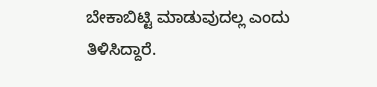ಬೇಕಾಬಿಟ್ಟಿ ಮಾಡುವುದಲ್ಲ ಎಂದು ತಿಳಿಸಿದ್ದಾರೆ.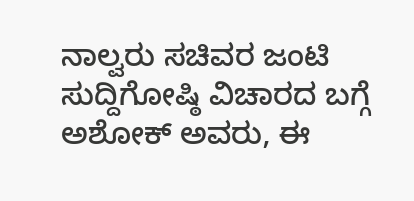ನಾಲ್ವರು ಸಚಿವರ ಜಂಟಿ ಸುದ್ದಿಗೋಷ್ಠಿ ವಿಚಾರದ ಬಗ್ಗೆ ಅಶೋಕ್‌ ಅವರು, ಈ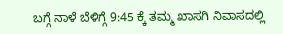ಬಗ್ಗೆ ನಾಳೆ ಬೆಳಿಗ್ಗೆ 9:45 ಕ್ಕೆ ತಮ್ಮ ಖಾಸಗಿ ನಿವಾಸದಲ್ಲಿ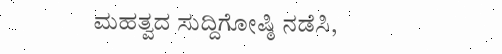ಮಹತ್ವದ ಸುದ್ದಿಗೋಷ್ಠಿ ನಡೆಸಿ,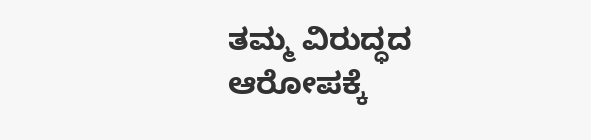ತಮ್ಮ ವಿರುದ್ಧದ ಆರೋಪಕ್ಕೆ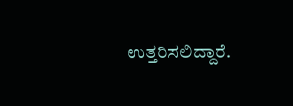ಉತ್ತರಿಸಲಿದ್ದಾರೆ.